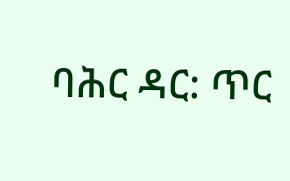ባሕር ዳር: ጥር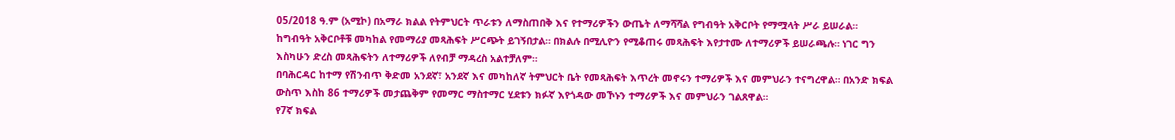05/2018 ዓ.ም (አሚኮ) በአማራ ክልል የትምህርት ጥራቱን ለማስጠበቅ እና የተማሪዎችን ውጤት ለማሻሻል የግብዓት አቅርቦት የማሟላት ሥራ ይሠራል።
ከግብዓት አቅርቦቶቹ መካከል የመማሪያ መጻሕፍት ሥርጭት ይገኝበታል። በክልሉ በሚሊዮን የሚቆጠሩ መጻሕፍት እየታተሙ ለተማሪዎች ይሠራጫሉ። ነገር ግን እስካሁን ድረስ መጻሕፍትን ለተማሪዎች ለየብቻ ማዳረስ አልተቻለም።
በባሕርዳር ከተማ የሽንብጥ ቅድመ አንደኛ፣ አንደኛ እና መካከለኛ ትምህርት ቤት የመጻሕፍት እጥረት መኖሩን ተማሪዎች እና መምህራን ተናግረዋል። በአንድ ክፍል ውስጥ እስከ 86 ተማሪዎች መታጨቅም የመማር ማስተማር ሂደቱን ክፉኛ እየጎዳው መኾኑን ተማሪዎች እና መምህራን ገልጸዋል።
የ7ኛ ክፍል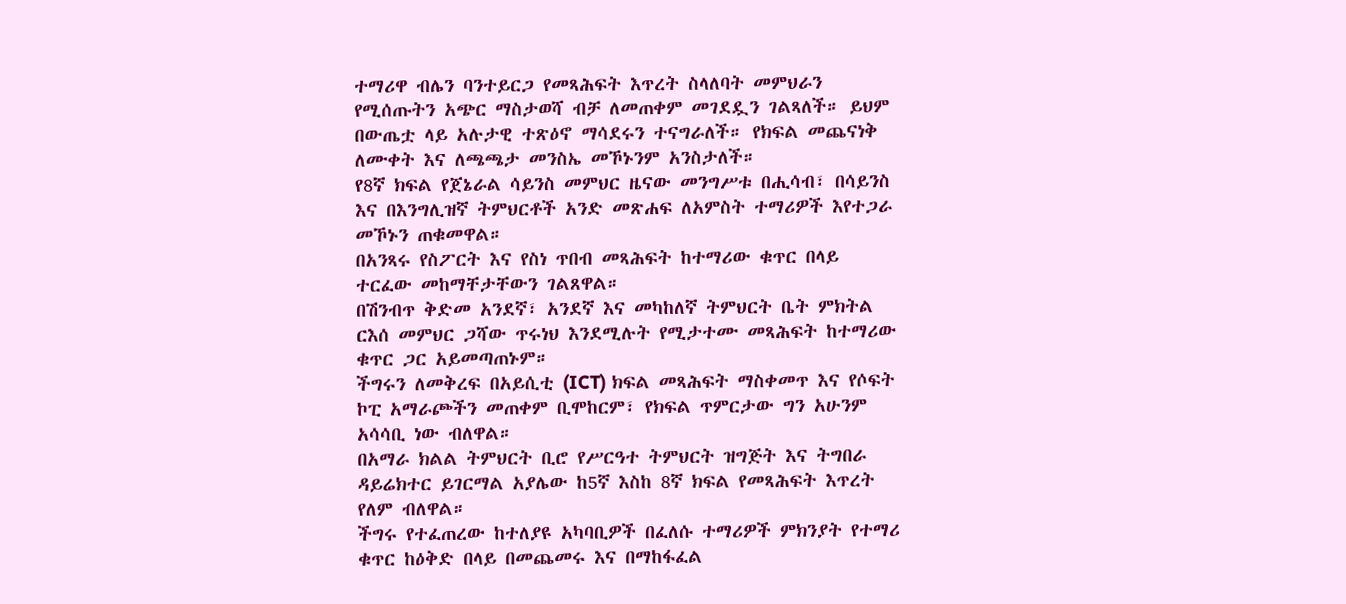ተማሪዋ ብሌን ባንተይርጋ የመጻሕፍት እጥረት ስላለባት መምህራን የሚሰጡትን አጭር ማስታወሻ ብቻ ለመጠቀም መገደዷን ገልጻለች። ይህም በውጤቷ ላይ አሉታዊ ተጽዕኖ ማሳደሩን ተናግራለች። የክፍል መጨናነቅ ለሙቀት እና ለጫጫታ መንስኤ መኾኑንም አንስታለች።
የ8ኛ ክፍል የጀኔራል ሳይንስ መምህር ዜናው መንግሥቱ በሒሳብ፣ በሳይንስ እና በእንግሊዝኛ ትምህርቶች አንድ መጽሐፍ ለአምስት ተማሪዎች እየተጋራ መኾኑን ጠቁመዋል።
በአንጻሩ የስፖርት እና የስነ ጥበብ መጻሕፍት ከተማሪው ቁጥር በላይ ተርፈው መከማቸታቸውን ገልጸዋል።
በሽንብጥ ቅድመ አንደኛ፣ አንደኛ እና መካከለኛ ትምህርት ቤት ምክትል ርእሰ መምህር ጋሻው ጥሩነህ እንደሚሉት የሚታተሙ መጻሕፍት ከተማሪው ቁጥር ጋር አይመጣጠኑም።
ችግሩን ለመቅረፍ በአይሲቲ (ICT) ክፍል መጻሕፍት ማስቀመጥ እና የሶፍት ኮፒ አማራጮችን መጠቀም ቢሞከርም፣ የክፍል ጥምርታው ግን አሁንም አሳሳቢ ነው ብለዋል።
በአማራ ክልል ትምህርት ቢሮ የሥርዓተ ትምህርት ዝግጅት እና ትግበራ ዳይሬክተር ይገርማል አያሌው ከ5ኛ እስከ 8ኛ ክፍል የመጻሕፍት እጥረት የለም ብለዋል።
ችግሩ የተፈጠረው ከተለያዩ አካባቢዎች በፈለሱ ተማሪዎች ምክንያት የተማሪ ቁጥር ከዕቅድ በላይ በመጨመሩ እና በማከፋፈል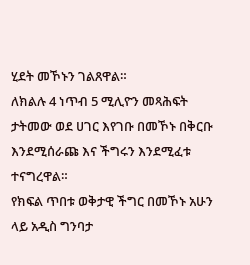ሂደት መኾኑን ገልጸዋል።
ለክልሉ 4 ነጥብ 5 ሚሊዮን መጻሕፍት ታትመው ወደ ሀገር እየገቡ በመኾኑ በቅርቡ እንደሚሰራጩ እና ችግሩን እንደሚፈቱ ተናግረዋል።
የክፍል ጥበቱ ወቅታዊ ችግር በመኾኑ አሁን ላይ አዲስ ግንባታ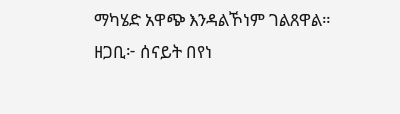ማካሄድ አዋጭ እንዳልኾነም ገልጸዋል።
ዘጋቢ፦ ሰናይት በየነ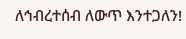ለኅብረተሰብ ለውጥ እንተጋለን!